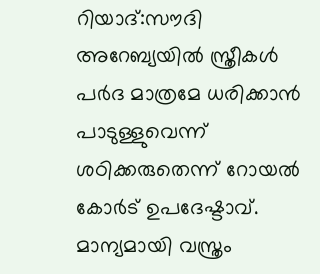റിയാദ്:സൗദി അറേബ്യയില്‍ സ്ത്രീകള്‍ പര്‍ദ മാത്രമേ ധരിക്കാന്‍ പാടുള്ളുവെന്ന് ശഠിക്കരുതെന്ന് റോയല്‍ കോര്‍ട് ഉപദേഷ്ടാവ്. മാന്യമായി വസ്ത്രം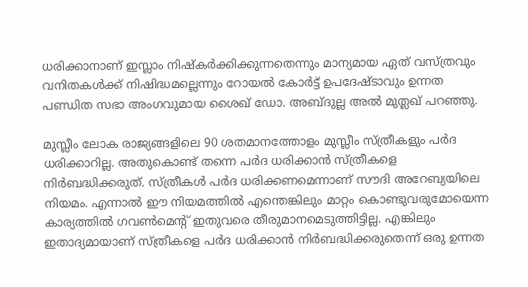ധരിക്കാനാണ് ഇസ്ലാം നിഷ്കര്‍ക്കിക്കുന്നതെന്നും മാന്യമായ ഏത് വസ്ത്രവും വനിതകള്‍ക്ക് നിഷിദ്ധമല്ലെന്നും റോയല്‍ കോര്‍ട്ട് ഉപദേഷ്ടാവും ഉന്നത പണ്ഡിത സഭാ അംഗവുമായ ശൈഖ് ഡോ. അബ്ദുല്ല അല്‍ മുത്ലഖ് പറഞ്ഞു.

മുസ്ലീം ലോക രാജ്യങ്ങളിലെ 90 ശതമാനത്തോളം മുസ്ലീം സ്ത്രീകളും പര്‍ദ ധരിക്കാറില്ല. അതുകൊണ്ട് തന്നെ പര്‍ദ ധരിക്കാന്‍ സ്ത്രീകളെ നിര്‍ബദ്ധിക്കരുത്. സ്ത്രീകള്‍ പര്‍ദ ധരിക്കണമെന്നാണ് സൗദി അറേബ്യയിലെ നിയമം. എന്നാല്‍ ഈ നിയമത്തില്‍ എന്തെങ്കിലും മാറ്റം കൊണ്ടുവരുമോയെന്ന കാര്യത്തില്‍ ഗവണ്‍മെന്‍റ് ഇതുവരെ തീരുമാനമെടുത്തിട്ടില്ല. എങ്കിലും ഇതാദ്യമായാണ് സ്ത്രീകളെ പര്‍ദ ധരിക്കാന്‍ നിര്‍ബദ്ധിക്കരുതെന്ന് ഒരു ഉന്നത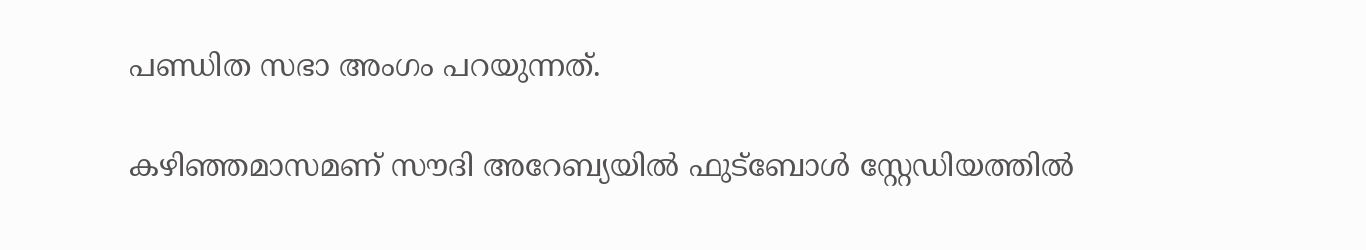പണ്ഡിത സഭാ അംഗം പറയുന്നത്.

കഴിഞ്ഞമാസമണ് സൗദി അറേബ്യയില്‍ ഫുട്ബോള്‍ സ്റ്റേഡിയത്തില്‍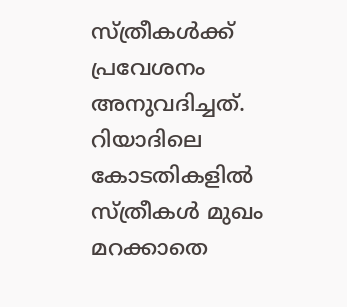സ്ത്രീകള്‍ക്ക് പ്രവേശനം അനുവദിച്ചത്. റിയാദിലെ കോടതികളില്‍ സ്ത്രീകള്‍ മുഖം മറക്കാതെ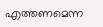എത്തണമെന്ന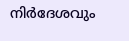നിര്‍ദേശവും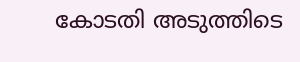കോടതി അടുത്തിടെ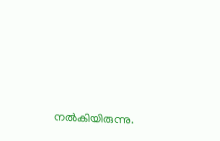നല്‍കിയിരുന്നു.